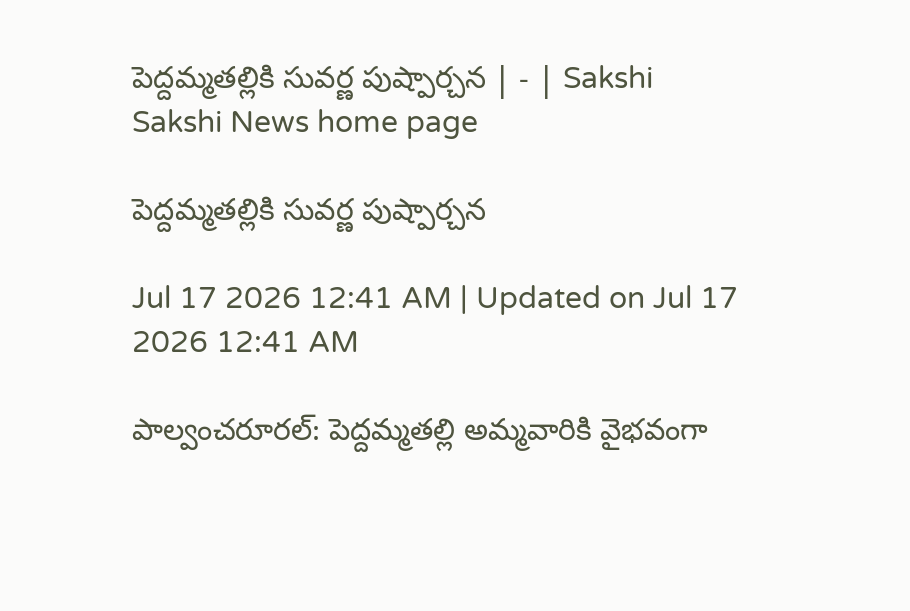పెద్దమ్మతల్లికి సువర్ణ పుష్పార్చన | - | Sakshi
Sakshi News home page

పెద్దమ్మతల్లికి సువర్ణ పుష్పార్చన

Jul 17 2026 12:41 AM | Updated on Jul 17 2026 12:41 AM

పాల్వంచరూరల్‌: పెద్దమ్మతల్లి అమ్మవారికి వైభవంగా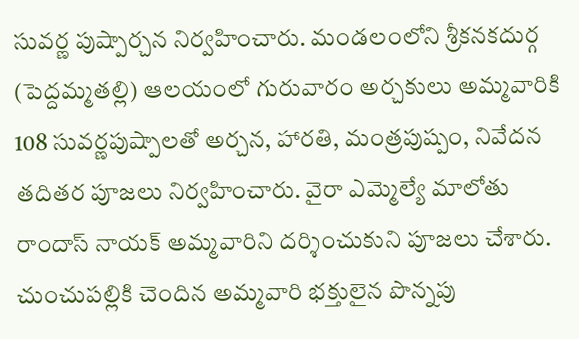సువర్ణ పుష్పార్చన నిర్వహించారు. మండలంలోని శ్రీకనకదుర్గ (పెద్దమ్మతల్లి) ఆలయంలో గురువారం అర్చకులు అమ్మవారికి 108 సువర్ణపుష్పాలతో అర్చన, హారతి, మంత్రపుష్పం, నివేదన తదితర పూజలు నిర్వహించారు. వైరా ఎమ్మెల్యే మాలోతు రాందాస్‌ నాయక్‌ అమ్మవారిని దర్శించుకుని పూజలు చేశారు. చుంచుపల్లికి చెందిన అమ్మవారి భక్తులైన పొన్నపు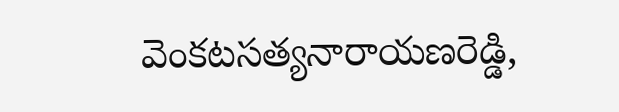వెంకటసత్యనారాయణరెడ్డి,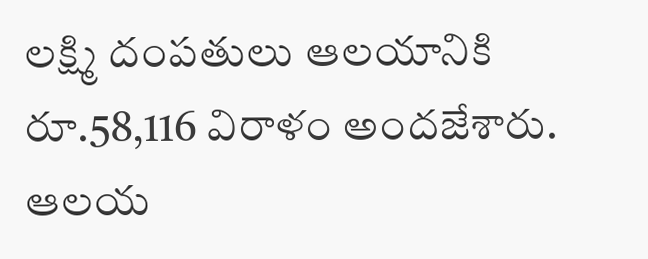లక్ష్మి దంపతులు ఆలయానికి రూ.58,116 విరాళం అందజేశారు. ఆలయ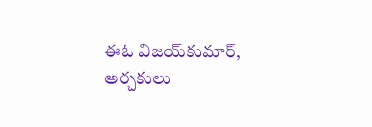ఈఓ విజయ్‌కుమార్‌, అర్చకులు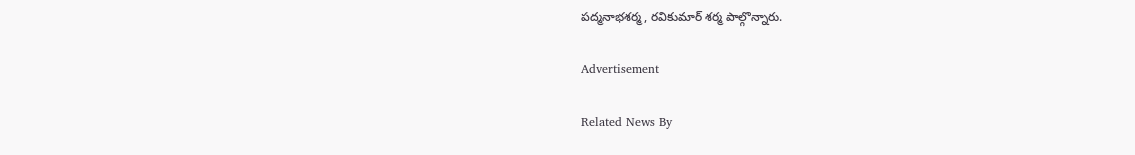పద్మనాభశర్మ, రవికుమార్‌ శర్మ పాల్గొన్నారు.

Advertisement

Related News By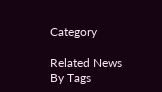Category

Related News By Tags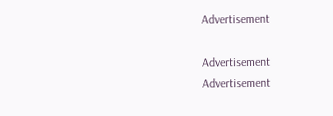Advertisement

Advertisement
Advertisement